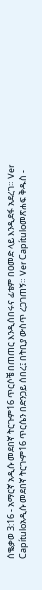ሰቈቃወ 3:16 - አማርኛ አዲሱ መደበኛ ትርጉም16 ጥርሶቼ በጠጠር እንዲሰበሩና ፊቴም በዐመድ ላይ እንዲደፋ አደረገ። Ver Capítuloአዲሱ መደበኛ ትርጒም16 ጥርሴን በድንጋይ ሰበረ፤ በትቢያ ውስጥ ረጋገጠኝ። Ver Capítuloመጽሐፍ ቅዱስ -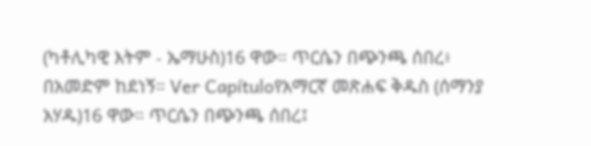(ካቶሊካዊ እትም - ኤማሁስ)16 ዋው። ጥርሴን በጭንጫ ሰበረ፥ በአመድም ከደነኝ። Ver Capítuloየአማርኛ መጽሐፍ ቅዱስ (ሰማንያ አሃዱ)16 ዋው። ጥርሴን በጭንጫ ሰበረ፤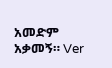አመድም አቃመኝ። Ver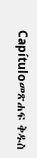Capítuloመጽሐፍ ቅዱስ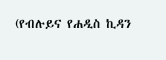(የብሉይና የሐዲስ ኪዳን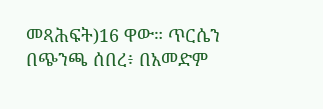መጻሕፍት)16 ዋው። ጥርሴን በጭንጫ ሰበረ፥ በአመድም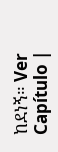ከደነኝ። Ver Capítulo |